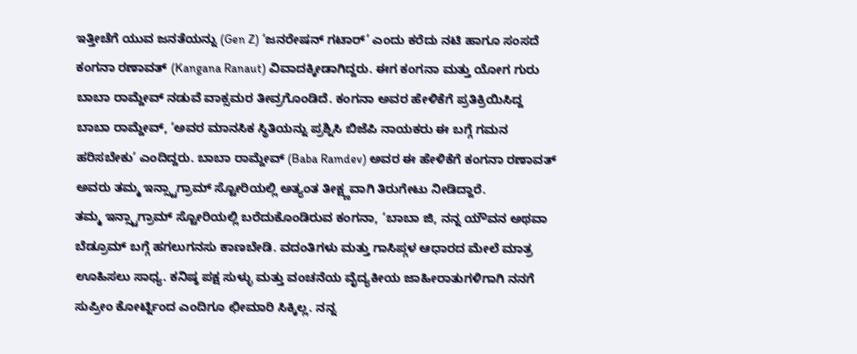ಇತ್ತೀಚೆಗೆ ಯುವ ಜನತೆಯನ್ನು (Gen Z) ‘ಜನರೇಷನ್ ಗಟಾರ್’ ಎಂದು ಕರೆದು ನಟಿ ಹಾಗೂ ಸಂಸದೆ ಕಂಗನಾ ರಣಾವತ್ (Kangana Ranaut) ವಿವಾದಕ್ಕೀಡಾಗಿದ್ದರು. ಈಗ ಕಂಗನಾ ಮತ್ತು ಯೋಗ ಗುರು ಬಾಬಾ ರಾಮ್ದೇವ್ ನಡುವೆ ವಾಕ್ಸಮರ ತೀವ್ರಗೊಂಡಿದೆ. ಕಂಗನಾ ಅವರ ಹೇಳಿಕೆಗೆ ಪ್ರತಿಕ್ರಿಯಿಸಿದ್ದ ಬಾಬಾ ರಾಮ್ದೇವ್, ‘ಅವರ ಮಾನಸಿಕ ಸ್ಥಿತಿಯನ್ನು ಪ್ರಶ್ನಿಸಿ ಬಿಜೆಪಿ ನಾಯಕರು ಈ ಬಗ್ಗೆ ಗಮನ ಹರಿಸಬೇಕು’ ಎಂದಿದ್ದರು. ಬಾಬಾ ರಾಮ್ದೇವ್ (Baba Ramdev) ಅವರ ಈ ಹೇಳಿಕೆಗೆ ಕಂಗನಾ ರಣಾವತ್ ಅವರು ತಮ್ಮ ಇನ್ಸ್ಟಾಗ್ರಾಮ್ ಸ್ಟೋರಿಯಲ್ಲಿ ಅತ್ಯಂತ ತೀಕ್ಷ್ಣವಾಗಿ ತಿರುಗೇಟು ನೀಡಿದ್ದಾರೆ.
ತಮ್ಮ ಇನ್ಸ್ಟಾಗ್ರಾಮ್ ಸ್ಟೋರಿಯಲ್ಲಿ ಬರೆದುಕೊಂಡಿರುವ ಕಂಗನಾ, ‘ಬಾಬಾ ಜಿ, ನನ್ನ ಯೌವನ ಅಥವಾ ಬೆಡ್ರೂಮ್ ಬಗ್ಗೆ ಹಗಲುಗನಸು ಕಾಣಬೇಡಿ. ವದಂತಿಗಳು ಮತ್ತು ಗಾಸಿಪ್ಗಳ ಆಧಾರದ ಮೇಲೆ ಮಾತ್ರ ಊಹಿಸಲು ಸಾಧ್ಯ. ಕನಿಷ್ಠ ಪಕ್ಷ ಸುಳ್ಳು ಮತ್ತು ವಂಚನೆಯ ವೈದ್ಯಕೀಯ ಜಾಹೀರಾತುಗಳಿಗಾಗಿ ನನಗೆ ಸುಪ್ರೀಂ ಕೋರ್ಟ್ನಿಂದ ಎಂದಿಗೂ ಛೀಮಾರಿ ಸಿಕ್ಕಿಲ್ಲ. ನನ್ನ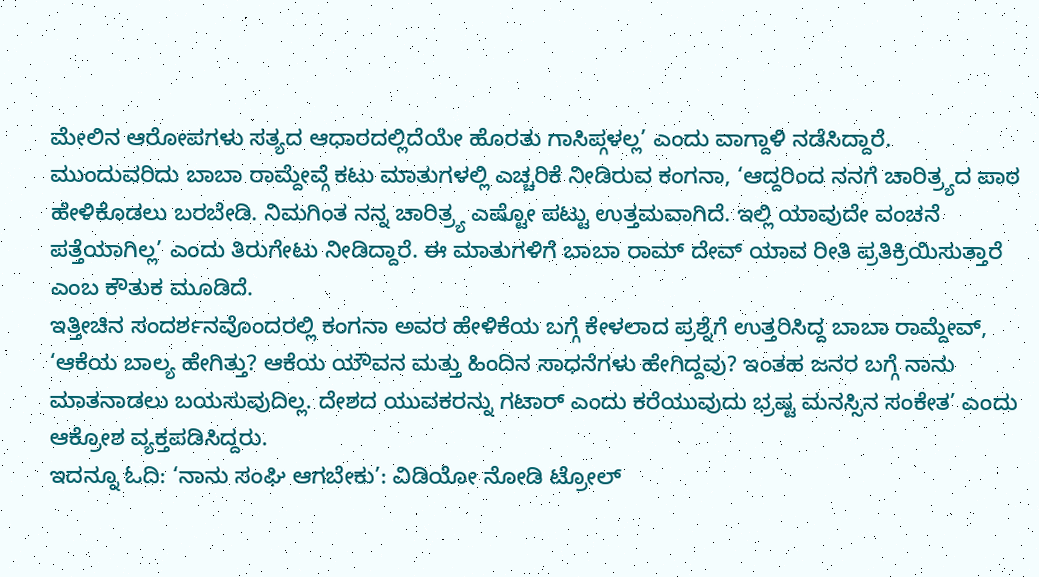ಮೇಲಿನ ಆರೋಪಗಳು ಸತ್ಯದ ಆಧಾರದಲ್ಲಿದೆಯೇ ಹೊರತು ಗಾಸಿಪ್ಗಳಲ್ಲ’ ಎಂದು ವಾಗ್ದಾಳಿ ನಡೆಸಿದ್ದಾರೆ.
ಮುಂದುವರಿದು ಬಾಬಾ ರಾಮ್ದೇವ್ಗೆ ಕಟು ಮಾತುಗಳಲ್ಲಿ ಎಚ್ಚರಿಕೆ ನೀಡಿರುವ ಕಂಗನಾ, ‘ಆದ್ದರಿಂದ ನನಗೆ ಚಾರಿತ್ರ್ಯದ ಪಾಠ ಹೇಳಿಕೊಡಲು ಬರಬೇಡಿ. ನಿಮಗಿಂತ ನನ್ನ ಚಾರಿತ್ರ್ಯ ಎಷ್ಟೋ ಪಟ್ಟು ಉತ್ತಮವಾಗಿದೆ. ಇಲ್ಲಿ ಯಾವುದೇ ವಂಚನೆ ಪತ್ತೆಯಾಗಿಲ್ಲ’ ಎಂದು ತಿರುಗೇಟು ನೀಡಿದ್ದಾರೆ. ಈ ಮಾತುಗಳಿಗೆ ಬಾಬಾ ರಾಮ್ ದೇವ್ ಯಾವ ರೀತಿ ಪ್ರತಿಕ್ರಿಯಿಸುತ್ತಾರೆ ಎಂಬ ಕೌತುಕ ಮೂಡಿದೆ.
ಇತ್ತೀಚಿನ ಸಂದರ್ಶನವೊಂದರಲ್ಲಿ ಕಂಗನಾ ಅವರ ಹೇಳಿಕೆಯ ಬಗ್ಗೆ ಕೇಳಲಾದ ಪ್ರಶ್ನೆಗೆ ಉತ್ತರಿಸಿದ್ದ ಬಾಬಾ ರಾಮ್ದೇವ್, ‘ಆಕೆಯ ಬಾಲ್ಯ ಹೇಗಿತ್ತು? ಆಕೆಯ ಯೌವನ ಮತ್ತು ಹಿಂದಿನ ಸಾಧನೆಗಳು ಹೇಗಿದ್ದವು? ಇಂತಹ ಜನರ ಬಗ್ಗೆ ನಾನು ಮಾತನಾಡಲು ಬಯಸುವುದಿಲ್ಲ. ದೇಶದ ಯುವಕರನ್ನು ಗಟಾರ್ ಎಂದು ಕರೆಯುವುದು ಭ್ರಷ್ಟ ಮನಸ್ಸಿನ ಸಂಕೇತ’ ಎಂದು ಆಕ್ರೋಶ ವ್ಯಕ್ತಪಡಿಸಿದ್ದರು.
ಇದನ್ನೂ ಓದಿ: ‘ನಾನು ಸಂಘಿ ಆಗಬೇಕು’: ವಿಡಿಯೋ ನೋಡಿ ಟ್ರೋಲ್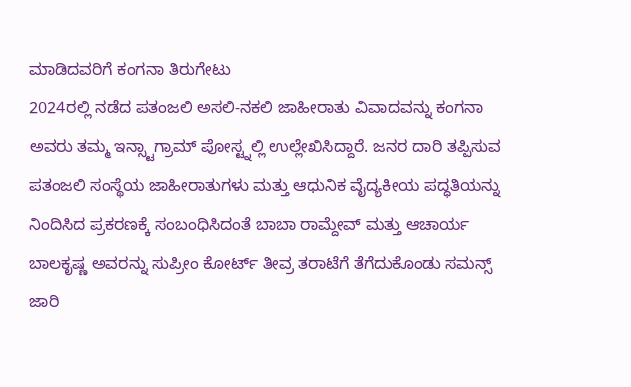ಮಾಡಿದವರಿಗೆ ಕಂಗನಾ ತಿರುಗೇಟು
2024ರಲ್ಲಿ ನಡೆದ ಪತಂಜಲಿ ಅಸಲಿ-ನಕಲಿ ಜಾಹೀರಾತು ವಿವಾದವನ್ನು ಕಂಗನಾ ಅವರು ತಮ್ಮ ಇನ್ಸ್ಟಾಗ್ರಾಮ್ ಪೋಸ್ಟ್ನಲ್ಲಿ ಉಲ್ಲೇಖಿಸಿದ್ದಾರೆ. ಜನರ ದಾರಿ ತಪ್ಪಿಸುವ ಪತಂಜಲಿ ಸಂಸ್ಥೆಯ ಜಾಹೀರಾತುಗಳು ಮತ್ತು ಆಧುನಿಕ ವೈದ್ಯಕೀಯ ಪದ್ಧತಿಯನ್ನು ನಿಂದಿಸಿದ ಪ್ರಕರಣಕ್ಕೆ ಸಂಬಂಧಿಸಿದಂತೆ ಬಾಬಾ ರಾಮ್ದೇವ್ ಮತ್ತು ಆಚಾರ್ಯ ಬಾಲಕೃಷ್ಣ ಅವರನ್ನು ಸುಪ್ರೀಂ ಕೋರ್ಟ್ ತೀವ್ರ ತರಾಟೆಗೆ ತೆಗೆದುಕೊಂಡು ಸಮನ್ಸ್ ಜಾರಿ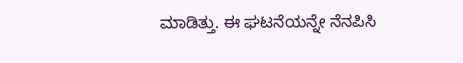ಮಾಡಿತ್ತು. ಈ ಘಟನೆಯನ್ನೇ ನೆನಪಿಸಿ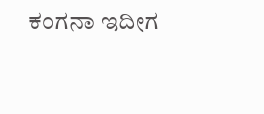ಕಂಗನಾ ಇದೀಗ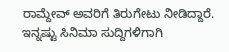ರಾಮ್ದೇವ್ ಅವರಿಗೆ ತಿರುಗೇಟು ನೀಡಿದ್ದಾರೆ.
ಇನ್ನಷ್ಟು ಸಿನಿಮಾ ಸುದ್ದಿಗಳಿಗಾಗಿ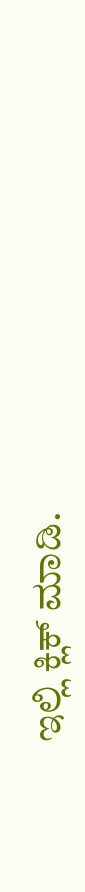ಇಲ್ಲಿ ಕ್ಲಿಕ್ ಮಾಡಿ.